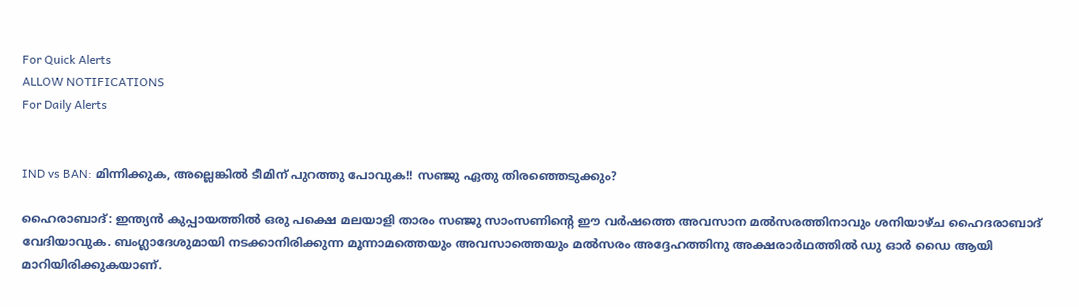For Quick Alerts
ALLOW NOTIFICATIONS
For Daily Alerts


IND vs BAN: മിന്നിക്കുക, അല്ലെങ്കില്‍ ടീമിന് പുറത്തു പോവുക!! സഞ്ജു ഏതു തിരഞ്ഞെടുക്കും?

ഹൈരാബാദ്: ഇന്ത്യന്‍ കുപ്പായത്തില്‍ ഒരു പക്ഷെ മലയാളി താരം സഞ്ജു സാംസണിന്റെ ഈ വര്‍ഷത്തെ അവസാന മല്‍സരത്തിനാവും ശനിയാഴ്ച ഹൈദരാബാദ് വേദിയാവുക. ബംഗ്ലാദേശുമായി നടക്കാനിരിക്കുന്ന മൂന്നാമത്തെയും അവസാത്തെയും മല്‍സരം അദ്ദേഹത്തിനു അക്ഷരാര്‍ഥത്തില്‍ ഡു ഓര്‍ ഡൈ ആയി മാറിയിരിക്കുകയാണ്.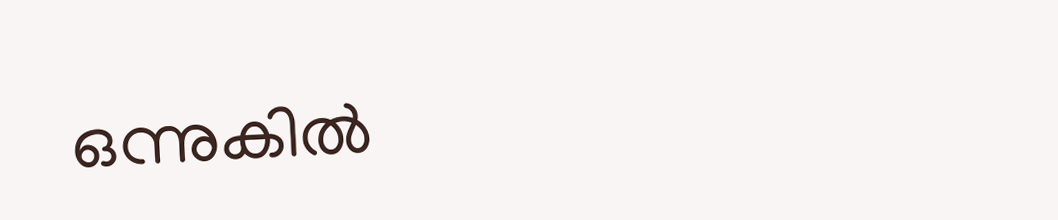ഒന്നുകില്‍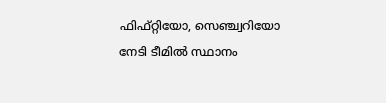ഫിഫ്റ്റിയോ, സെഞ്ച്വറിയോ നേടി ടീമില്‍ സ്ഥാനം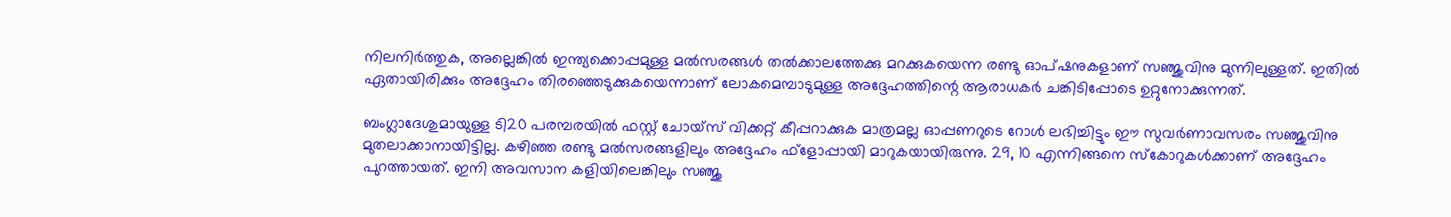നിലനിര്‍ത്തുക, അല്ലെങ്കില്‍ ഇന്ത്യക്കൊപ്പമുള്ള മല്‍സരങ്ങള്‍ തല്‍ക്കാലത്തേക്കു മറക്കുകയെന്ന രണ്ടു ഓപ്ഷനുകളാണ് സഞ്ജുവിനു മുന്നിലുള്ളത്. ഇതില്‍ ഏതായിരിക്കും അദ്ദേഹം തിരഞ്ഞെടുക്കുകയെന്നാണ് ലോകമെമ്പാടുമുള്ള അദ്ദേഹത്തിന്റെ ആരാധകര്‍ ചങ്കിടിപ്പോടെ ഉറ്റുനോക്കുന്നത്.

ബംഗ്ലാദേശുമായുള്ള ടി20 പരമ്പരയില്‍ ഫസ്റ്റ് ചോയ്‌സ് വിക്കറ്റ് കീപ്പറാക്കുക മാത്രമല്ല ഓപ്പണറുടെ റോള്‍ ലഭിച്ചിട്ടും ഈ സുവര്‍ണാവസരം സഞ്ജുവിനു മുതലാക്കാനായിട്ടില്ല. കഴിഞ്ഞ രണ്ടു മല്‍സരങ്ങളിലും അദ്ദേഹം ഫ്‌ളോപ്പായി മാറുകയായിരുന്നു. 29, 10 എന്നിങ്ങനെ സ്‌കോറുകള്‍ക്കാണ് അദ്ദേഹം പുറത്തായത്. ഇനി അവസാന കളിയിലെങ്കിലും സഞ്ജു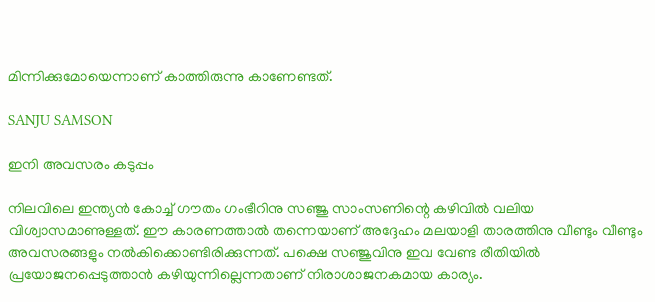മിന്നിക്കുമോയെന്നാണ് കാത്തിരുന്നു കാണേണ്ടത്.

SANJU SAMSON

ഇനി അവസരം കടുപ്പം

നിലവിലെ ഇന്ത്യന്‍ കോച്ച് ഗൗതം ഗംഭീറിനു സഞ്ജു സാംസണിന്റെ കഴിവില്‍ വലിയ വിശ്വാസമാണുള്ളത്. ഈ കാരണത്താല്‍ തന്നെയാണ് അദ്ദേഹം മലയാളി താരത്തിനു വീണ്ടും വീണ്ടും അവസരങ്ങളും നല്‍കിക്കൊണ്ടിരിക്കുന്നത്. പക്ഷെ സഞ്ജുവിനു ഇവ വേണ്ട രീതിയില്‍ പ്രയോജനപ്പെടുത്താന്‍ കഴിയുന്നില്ലെന്നതാണ് നിരാശാജനകമായ കാര്യം.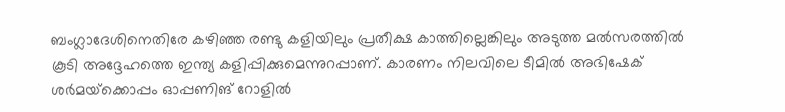ബംഗ്ലാദേശിനെതിരേ കഴിഞ്ഞ രണ്ടു കളിയിലും പ്രതീക്ഷ കാത്തില്ലെങ്കിലും അടുത്ത മല്‍സരത്തില്‍ കൂടി അദ്ദേഹത്തെ ഇന്ത്യ കളിപ്പിക്കുമെന്നുറപ്പാണ്. കാരണം നിലവിലെ ടീമില്‍ അഭിഷേക് ശര്‍മയ്‌ക്കൊപ്പം ഓപ്പണിങ് റോളില്‍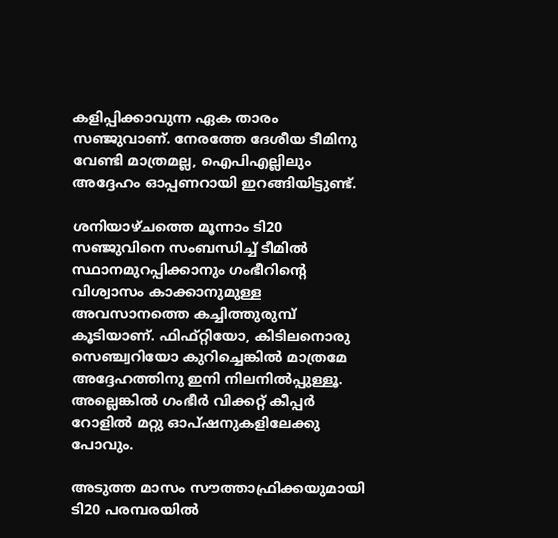കളിപ്പിക്കാവുന്ന ഏക താരം സഞ്ജുവാണ്. നേരത്തേ ദേശീയ ടീമിനു വേണ്ടി മാത്രമല്ല, ഐപിഎല്ലിലും അദ്ദേഹം ഓപ്പണറായി ഇറങ്ങിയിട്ടുണ്ട്.

ശനിയാഴ്ചത്തെ മൂന്നാം ടി20 സഞ്ജുവിനെ സംബന്ധിച്ച് ടീമില്‍ സ്ഥാനമുറപ്പിക്കാനും ഗംഭീറിന്റെ വിശ്വാസം കാക്കാനുമുള്ള അവസാനത്തെ കച്ചിത്തുരുമ്പ് കൂടിയാണ്. ഫിഫ്റ്റിയോ, കിടിലനൊരു സെഞ്ച്വറിയോ കുറിച്ചെങ്കില്‍ മാത്രമേ അദ്ദേഹത്തിനു ഇനി നിലനില്‍പ്പുള്ളൂ. അല്ലെങ്കില്‍ ഗംഭീര്‍ വിക്കറ്റ് കീപ്പര്‍ റോളില്‍ മറ്റു ഓപ്ഷനുകളിലേക്കു പോവും.

അടുത്ത മാസം സൗത്താഫ്രിക്കയുമായി ടി20 പരമ്പരയില്‍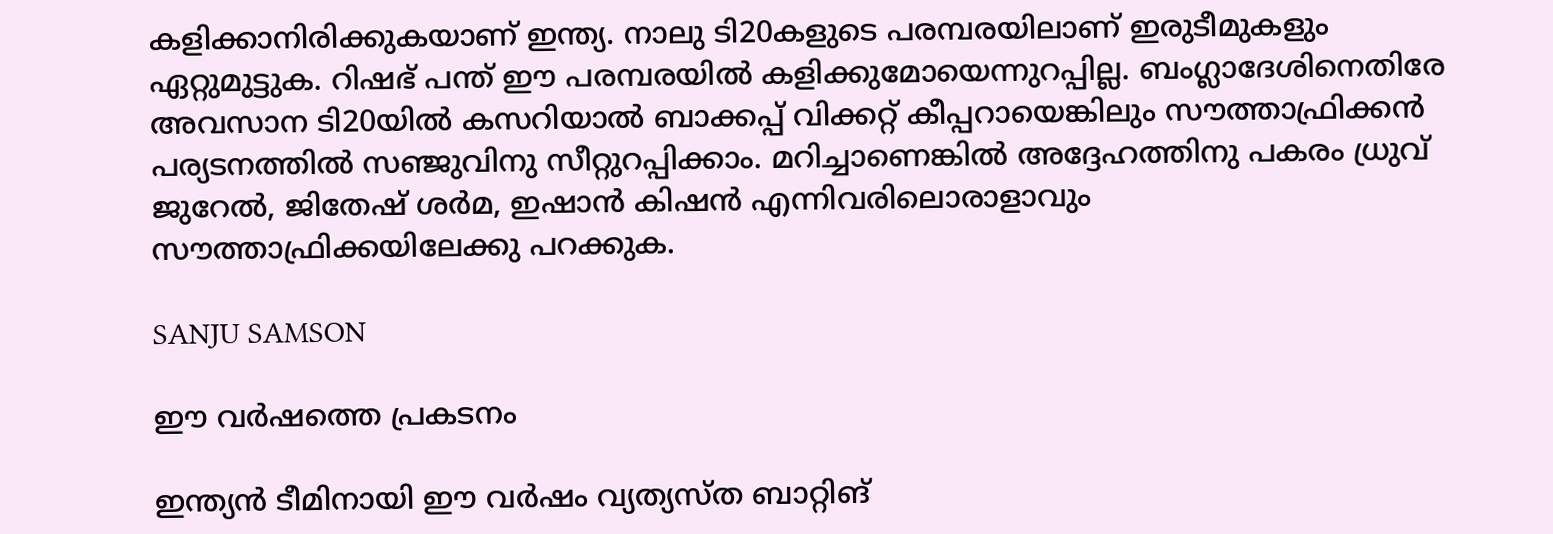കളിക്കാനിരിക്കുകയാണ് ഇന്ത്യ. നാലു ടി20കളുടെ പരമ്പരയിലാണ് ഇരുടീമുകളും ഏറ്റുമുട്ടുക. റിഷഭ് പന്ത് ഈ പരമ്പരയില്‍ കളിക്കുമോയെന്നുറപ്പില്ല. ബംഗ്ലാദേശിനെതിരേ അവസാന ടി20യില്‍ കസറിയാല്‍ ബാക്കപ്പ് വിക്കറ്റ് കീപ്പറായെങ്കിലും സൗത്താഫ്രിക്കന്‍ പര്യടനത്തില്‍ സഞ്ജുവിനു സീറ്റുറപ്പിക്കാം. മറിച്ചാണെങ്കില്‍ അദ്ദേഹത്തിനു പകരം ധ്രുവ് ജുറേല്‍, ജിതേഷ് ശര്‍മ, ഇഷാന്‍ കിഷന്‍ എന്നിവരിലൊരാളാവും സൗത്താഫ്രിക്കയിലേക്കു പറക്കുക.

SANJU SAMSON

ഈ വര്‍ഷത്തെ പ്രകടനം

ഇന്ത്യന്‍ ടീമിനായി ഈ വര്‍ഷം വ്യത്യസ്ത ബാറ്റിങ്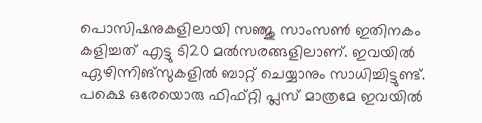പൊസിഷനുകളിലായി സഞ്ജു സാംസണ്‍ ഇതിനകം കളിച്ചത് എട്ടു ടി20 മല്‍സരങ്ങളിലാണ്. ഇവയില്‍ ഏഴിന്നിങ്‌സുകളില്‍ ബാറ്റ് ചെയ്യാനും സാധിച്ചിട്ടുണ്ട്. പക്ഷെ ഒരേയൊരു ഫിഫ്റ്റി പ്ലസ് മാത്രമേ ഇവയില്‍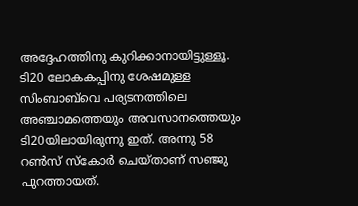അദ്ദേഹത്തിനു കുറിക്കാനായിട്ടുള്ളൂ. ടി20 ലോകകപ്പിനു ശേഷമുള്ള സിംബാബ്‌വെ പര്യടനത്തിലെ അഞ്ചാമത്തെയും അവസാനത്തെയും ടി20യിലായിരുന്നു ഇത്. അന്നു 58 റണ്‍സ് സ്‌കോര്‍ ചെയ്താണ് സഞ്ജു പുറത്തായത്.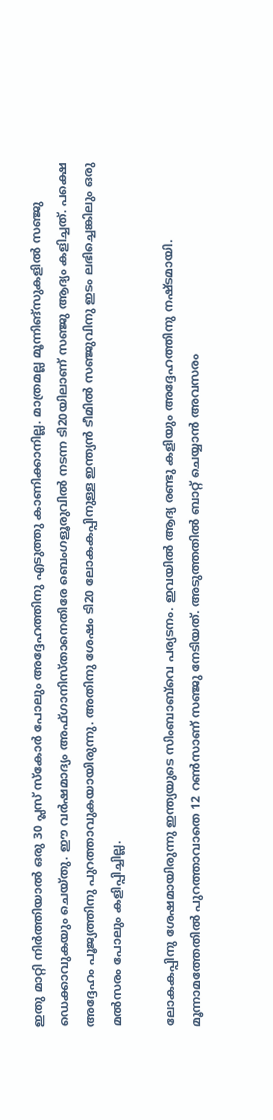ഇതു മാറ്റി നിര്‍ത്തിയാല്‍ ഒരു 30 പ്ലസ് സ്‌കോര്‍ പോലും അദ്ദേഹത്തിനു എടുത്തു കാണിക്കാനില്ല. മാത്രമല്ല മൂന്നിങ്‌സുകളില്‍ സഞ്ജു ഡെക്കാവുകയും ചെയ്തു. ഈ വര്‍ഷമാദ്യം അഫ്ഗാനിസ്താനെതിരേ ബെംഗളൂരുവില്‍ നടന്ന ടി20യിലാണ് സഞ്ജു ആദ്യം കളിച്ചത്. പക്ഷെ അദ്ദേഹം പൂജ്യത്തിനു പുറത്താവുകയായിരുന്നു. അതിനു ശേഷം ടി20 ലോകകപ്പിനുള്ള ഇന്ത്യന്‍ ടീമില്‍ സഞ്ജുവിനു ഇടം ലഭിച്ചെങ്കിലും ഒരു മല്‍സരം പോലും കളിപ്പിച്ചില്ല.

ലോകകപ്പിനു ശേഷമായിരുന്നു ഇന്ത്യയുടെ സിംബാബ്‌വെ പര്യടനം. ഇവയില്‍ ആദ്യ രണ്ടു കളിയും അദ്ദേഹത്തിനു നഷ്ടമായി. മൂന്നാമത്തേതില്‍ പുറത്താവാതെ 12 റണ്‍സാണ് സഞ്ജു നേടിയത്. അടുത്തതില്‍ ബാറ്റ് ചെയ്യാന്‍ അവസരം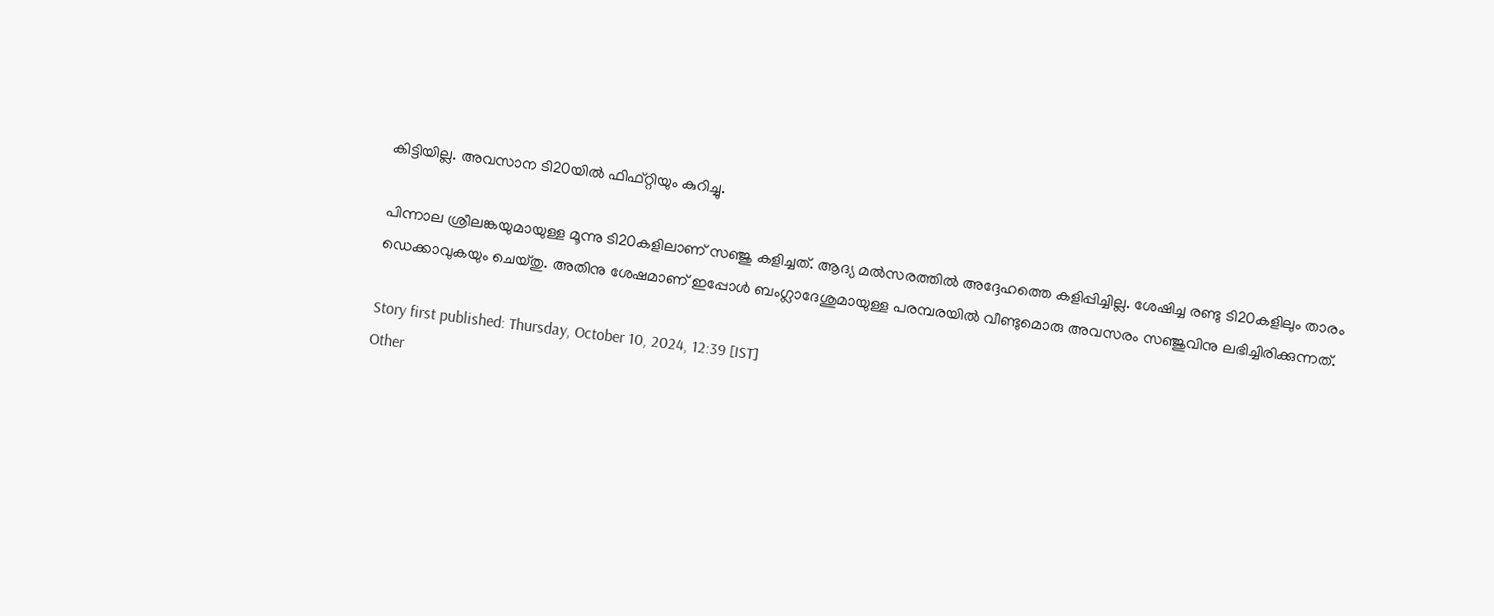കിട്ടിയില്ല. അവസാന ടി20യില്‍ ഫിഫ്റ്റിയും കുറിച്ചു.

പിന്നാല ശ്രീലങ്കയുമായുള്ള മൂന്നു ടി20കളിലാണ് സഞ്ജു കളിച്ചത്. ആദ്യ മല്‍സരത്തില്‍ അദ്ദേഹത്തെ കളിപ്പിച്ചില്ല. ശേഷിച്ച രണ്ടു ടി20കളിലും താരം ഡെക്കാവുകയും ചെയ്തു. അതിനു ശേഷമാണ് ഇപ്പോള്‍ ബംഗ്ലാദേശുമായുള്ള പരമ്പരയില്‍ വീണ്ടുമൊരു അവസരം സഞ്ജുവിനു ലഭിച്ചിരിക്കുന്നത്.

Story first published: Thursday, October 10, 2024, 12:39 [IST]
Other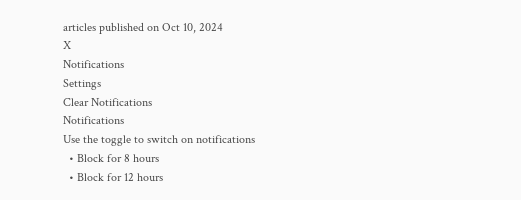articles published on Oct 10, 2024
X
Notifications
Settings
Clear Notifications
Notifications
Use the toggle to switch on notifications
  • Block for 8 hours
  • Block for 12 hours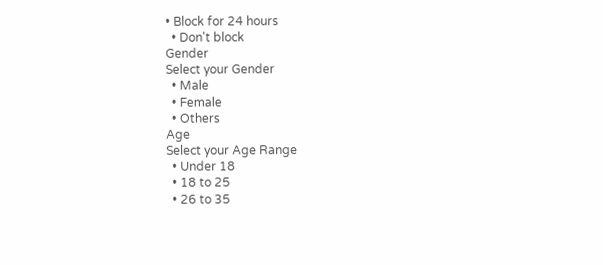• Block for 24 hours
  • Don't block
Gender
Select your Gender
  • Male
  • Female
  • Others
Age
Select your Age Range
  • Under 18
  • 18 to 25
  • 26 to 35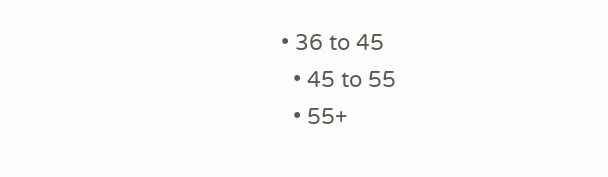• 36 to 45
  • 45 to 55
  • 55+